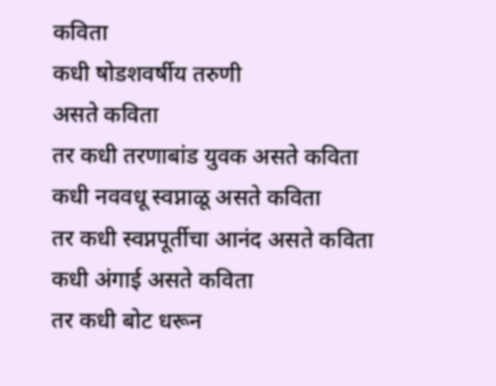कविता
कधी षोडशवर्षीय तरुणी
असते कविता
तर कधी तरणाबांड युवक असते कविता
कधी नववधू स्वप्नाळू असते कविता
तर कधी स्वप्नपूर्तीचा आनंद असते कविता
कधी अंगाई असते कविता
तर कधी बोट धरून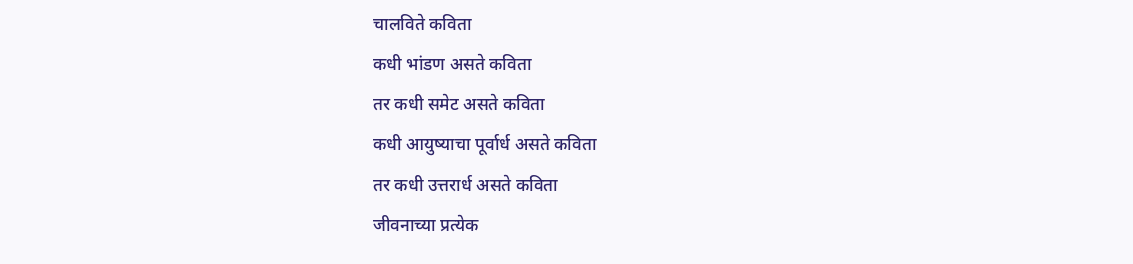चालविते कविता
कधी भांडण असते कविता
तर कधी समेट असते कविता
कधी आयुष्याचा पूर्वार्ध असते कविता
तर कधी उत्तरार्ध असते कविता
जीवनाच्या प्रत्येक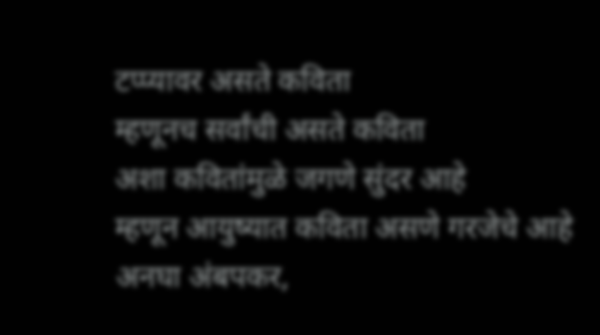टप्प्यावर असते कविता
म्हणूनच सर्वांची असते कविता
अशा कवितांमुळे जगणे सुंदर आहे
म्हणून आयुष्यात कविता असणे गरजेचे आहे
अनघा अंबपकर,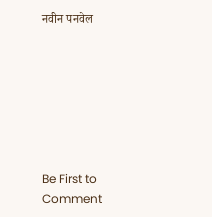नवीन पनवेल







Be First to Comment